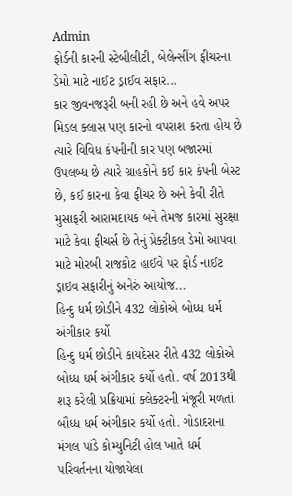Admin
ફોર્ડની કારની સ્ટેબીલીટી, બેલેન્સીંગ ફીચરના ડેમો માટે નાઈટ ડ્રાઈવ સફાર...
કાર જીવનજરૂરી બની રહી છે અને હવે અપર મિડલ ક્લાસ પણ કારનો વપરાશ કરતા હોય છે ત્યારે વિવિધ કંપનીની કાર પણ બજારમાં ઉપલબ્ધ છે ત્યારે ગ્રાહકોને કઈ કાર કંપની બેસ્ટ છે, કઈ કારના કેવા ફીચર છે અને કેવી રીતે મુસાફરી આરામદાયક બને તેમજ કારમાં સુરક્ષા માટે કેવા ફીચર્સ છે તેનું પ્રેક્ટીકલ ડેમો આપવા માટે મોરબી રાજકોટ હાઈવે પર ફોર્ડ નાઈટ ડ્રાઇવ સફારીનું અનેરું આયોજ...
હિન્દુ ધર્મ છોડીને 432 લોકોએ બોધ્ધ ધર્મ અંગીકાર કર્યો
હિન્દુ ધર્મ છોડીને કાયદેસર રીતે 432 લોકોએ બોધ્ધ ધર્મ અંગીકાર કર્યો હતો. વર્ષ 2013થી શરૂ કરેલી પ્રક્રિયામાં ક્લેક્ટરની મંજૂરી મળતાં બૌધ્ધ ધર્મ અંગીકાર કર્યો હતો. ગોડાદરાના મંગલ પાંડે કોમ્યુનિટી હોલ ખાતે ધર્મ પરિવર્તનના યોજાયેલા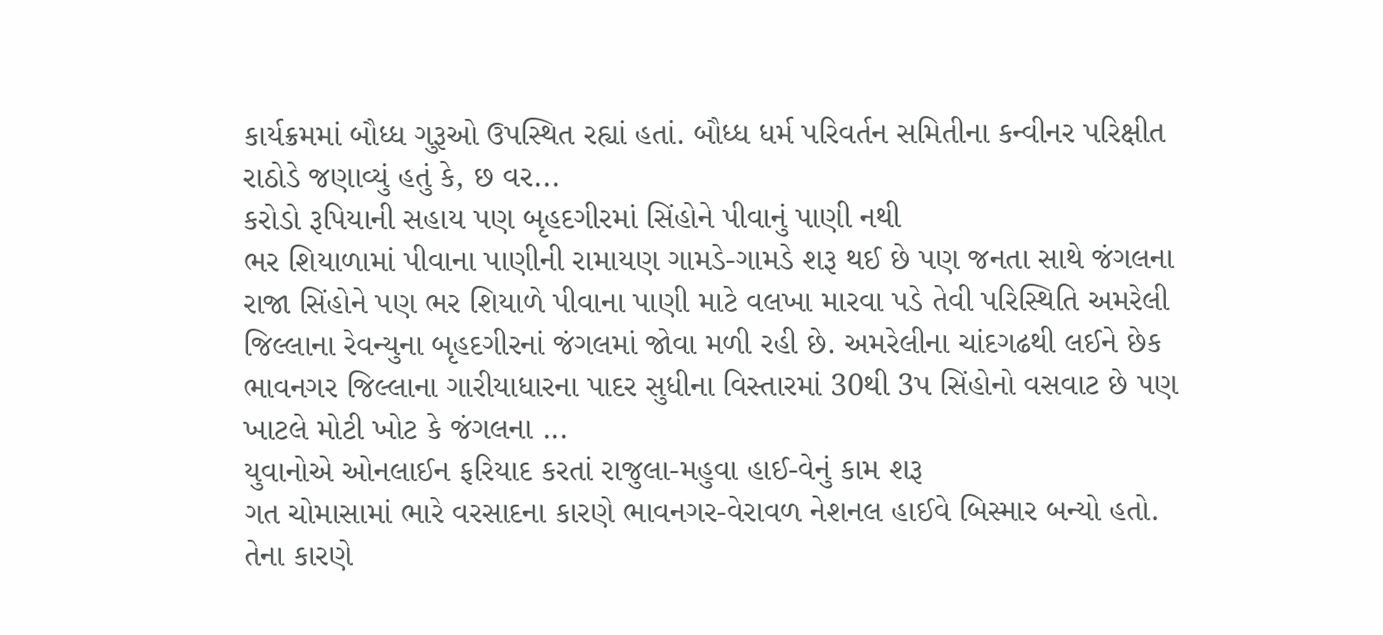કાર્યક્રમમાં બૌધ્ધ ગુરૂઓ ઉપસ્થિત રહ્યાં હતાં. બૌધ્ધ ધર્મ પરિવર્તન સમિતીના કન્વીનર પરિક્ષીત રાઠોડે જણાવ્યું હતું કે, છ વર...
કરોડો રૂપિયાની સહાય પણ બૃહદગીરમાં સિંહોને પીવાનું પાણી નથી
ભર શિયાળામાં પીવાના પાણીની રામાયણ ગામડે-ગામડે શરૂ થઈ છે પણ જનતા સાથે જંગલના રાજા સિંહોને પણ ભર શિયાળે પીવાના પાણી માટે વલખા મારવા પડે તેવી પરિસ્થિતિ અમરેલી જિલ્લાના રેવન્યુના બૃહદગીરનાં જંગલમાં જોવા મળી રહી છે. અમરેલીના ચાંદગઢથી લઈને છેક ભાવનગર જિલ્લાના ગારીયાધારના પાદર સુધીના વિસ્તારમાં 30થી 3પ સિંહોનો વસવાટ છે પણ ખાટલે મોટી ખોટ કે જંગલના ...
યુવાનોએ ઓનલાઈન ફરિયાદ કરતાં રાજુલા-મહુવા હાઈ-વેનું કામ શરૂ
ગત ચોમાસામાં ભારે વરસાદના કારણે ભાવનગર-વેરાવળ નેશનલ હાઈવે બિસ્માર બન્યો હતો. તેના કારણે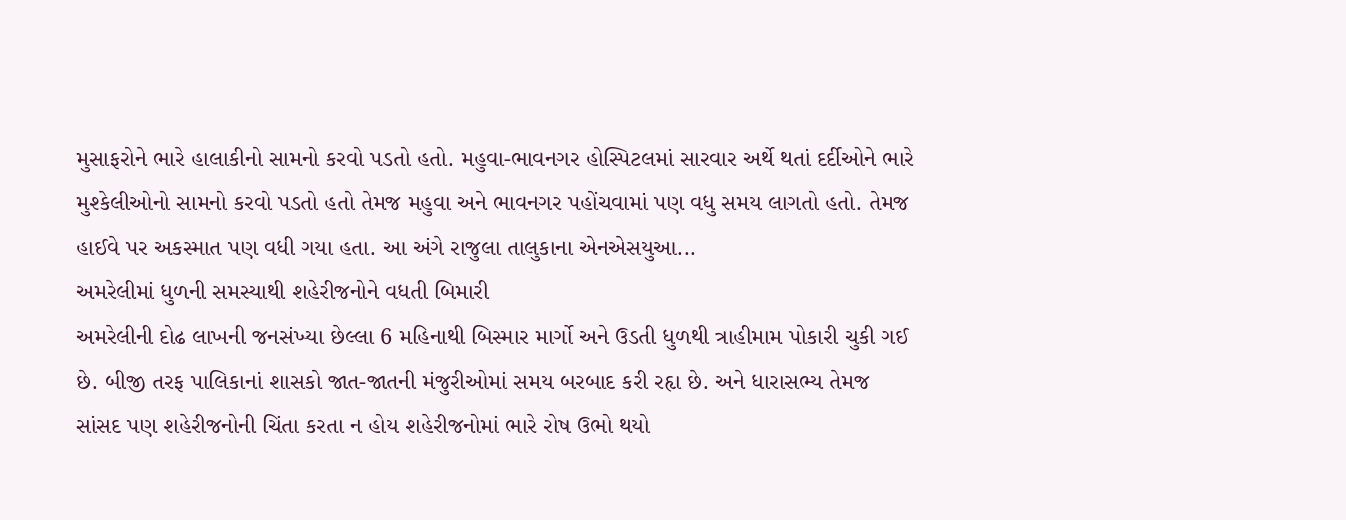મુસાફરોને ભારે હાલાકીનો સામનો કરવો પડતો હતો. મહુવા-ભાવનગર હોસ્પિટલમાં સારવાર અર્થે થતાં દર્દીઓને ભારે મુશ્કેલીઓનો સામનો કરવો પડતો હતો તેમજ મહુવા અને ભાવનગર પહોંચવામાં પણ વધુ સમય લાગતો હતો. તેમજ હાઈવે પર અકસ્માત પણ વધી ગયા હતા. આ અંગે રાજુલા તાલુકાના એનએસયુઆ...
અમરેલીમાં ધુળની સમસ્યાથી શહેરીજનોને વધતી બિમારી
અમરેલીની દોઢ લાખની જનસંખ્યા છેલ્લા 6 મહિનાથી બિસ્માર માર્ગો અને ઉડતી ધુળથી ત્રાહીમામ પોકારી ચુકી ગઈ છે. બીજી તરફ પાલિકાનાં શાસકો જાત-જાતની મંજુરીઓમાં સમય બરબાદ કરી રહૃા છે. અને ધારાસભ્ય તેમજ સાંસદ પણ શહેરીજનોની ચિંતા કરતા ન હોય શહેરીજનોમાં ભારે રોષ ઉભો થયો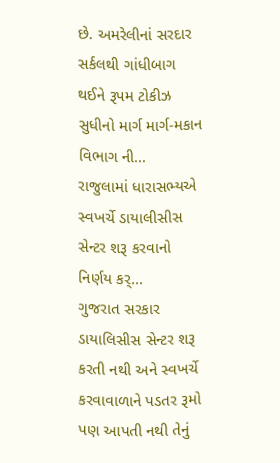છે. અમરેલીનાં સરદાર સર્કલથી ગાંધીબાગ થઈને રૂપમ ટોકીઝ સુધીનો માર્ગ માર્ગ-મકાન વિભાગ ની...
રાજુલામાં ધારાસભ્યએ સ્વખર્ચે ડાયાલીસીસ સેન્ટર શરૂ કરવાનો નિર્ણય કર્...
ગુજરાત સરકાર ડાયાલિસીસ સેન્ટર શરૂ કરતી નથી અને સ્વખર્ચે કરવાવાળાને પડતર રૂમો પણ આપતી નથી તેનું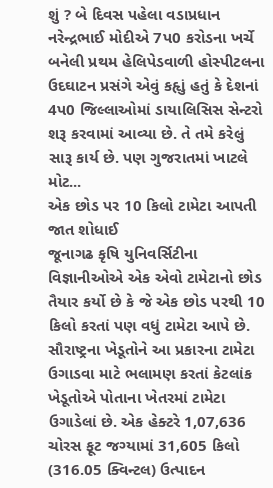શું ? બે દિવસ પહેલા વડાપ્રધાન નરેન્દ્રભાઈ મોદીએ 7પ0 કરોડના ખર્ચે બનેલી પ્રથમ હેલિપેડવાળી હોસ્પીટલના ઉદઘાટન પ્રસંગે એવું કહૃાું હતું કે દેશનાં 4પ0 જિલ્લાઓમાં ડાયાલિસિસ સેન્ટરો શરૂ કરવામાં આવ્યા છે. તે તમે કરેલું સારૂ કાર્ય છે. પણ ગુજરાતમાં ખાટલે મોટ...
એક છોડ પર 10 કિલો ટામેટા આપતી જાત શોધાઈ
જૂનાગઢ કૃષિ યુનિવર્સિટીના વિજ્ઞાનીઓએ એક એવો ટામેટાનો છોડ તૈયાર કર્યો છે કે જે એક છોડ પરથી 10 કિલો કરતાં પણ વધું ટામેટા આપે છે. સૌરાષ્ટ્રના ખેડૂતોને આ પ્રકારના ટામેટા ઉગાડવા માટે ભલામણ કરતાં કેટલાંક ખેડૂતોએ પોતાના ખેતરમાં ટામેટા ઉગાડેલાં છે. એક હેક્ટરે 1,07,636 ચોરસ ફૂટ જગ્યામાં 31,605 કિલો (316.05 ક્વિન્ટલ) ઉત્પાદન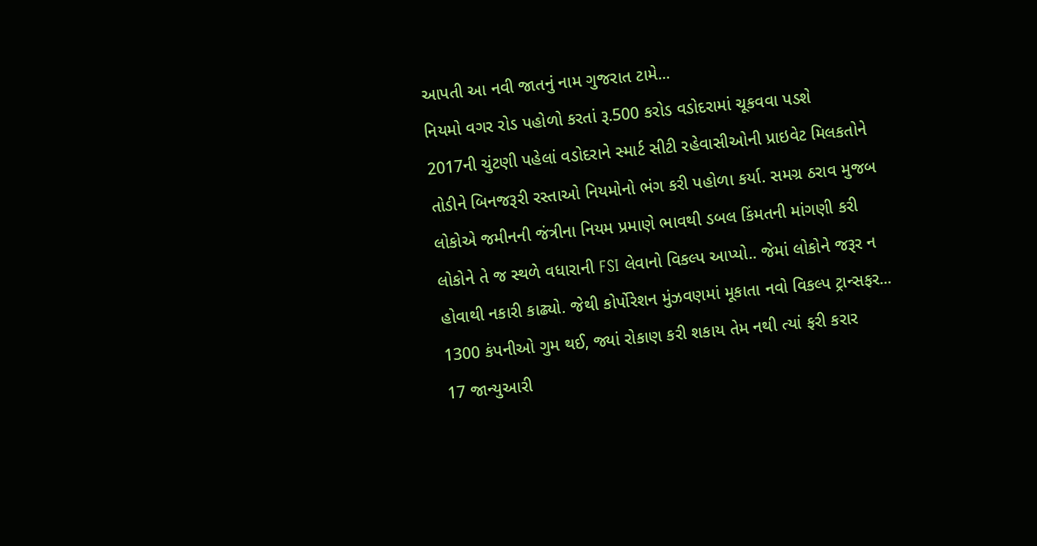આપતી આ નવી જાતનું નામ ગુજરાત ટામે...
નિયમો વગર રોડ પહોળો કરતાં રૂ.500 કરોડ વડોદરામાં ચૂકવવા પડશે
2017ની ચુંટણી પહેલાં વડોદરાને સ્માર્ટ સીટી રહેવાસીઓની પ્રાઇવેટ મિલકતોને તોડીને બિનજરૂરી રસ્તાઓ નિયમોનો ભંગ કરી પહોળા કર્યા. સમગ્ર ઠરાવ મુજબ લોકોએ જમીનની જંત્રીના નિયમ પ્રમાણે ભાવથી ડબલ કિંમતની માંગણી કરી લોકોને તે જ સ્થળે વધારાની FSI લેવાનો વિકલ્પ આપ્યો.. જેમાં લોકોને જરૂર ન હોવાથી નકારી કાઢ્યો. જેથી કોર્પોરેશન મુંઝવણમાં મૂકાતા નવો વિકલ્પ ટ્રાન્સફર...
1300 કંપનીઓ ગુમ થઈ, જ્યાં રોકાણ કરી શકાય તેમ નથી ત્યાં ફરી કરાર
17 જાન્યુઆરી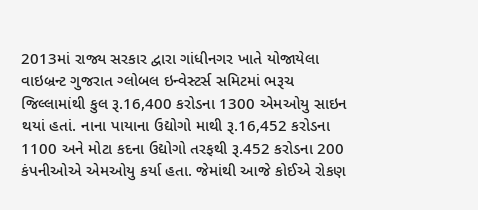2013માં રાજ્ય સરકાર દ્વારા ગાંધીનગર ખાતે યોજાયેલા વાઇબ્રન્ટ ગુજરાત ગ્લોબલ ઇન્વેસ્ટર્સ સમિટમાં ભરૂચ જિલ્લામાંથી કુલ રૂ.16,400 કરોડના 1300 એમઓયુ સાઇન થયાં હતાં. નાના પાયાના ઉદ્યોગો માથી રૂ.16,452 કરોડના 1100 અને મોટા કદના ઉદ્યોગો તરફથી રૂ.452 કરોડના 200 કંપનીઓએ એમઓયુ કર્યા હતા. જેમાંથી આજે કોઈએ રોકણ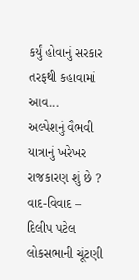કર્યું હોવાનું સરકાર તરફથી કહાવામાં આવ...
અલ્પેશનું વૈભવી યાત્રાનું ખરેખર રાજકારણ શું છે ?
વાદ-વિવાદ – દિલીપ પટેલ લોકસભાની ચૂંટણી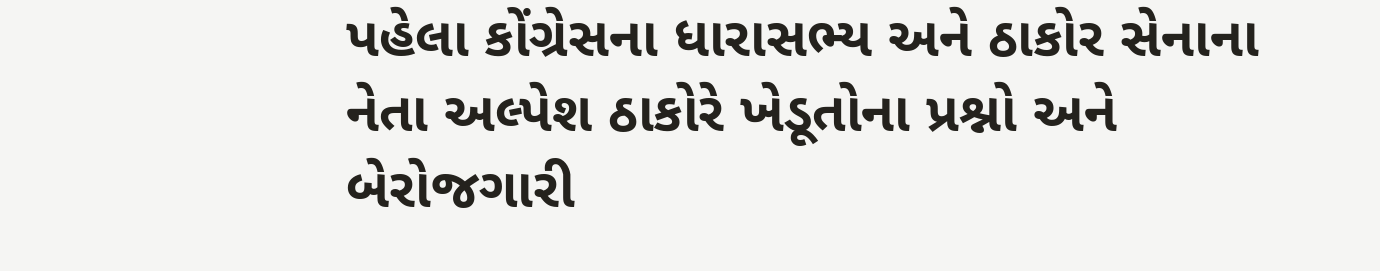પહેલા કોંગ્રેસના ધારાસભ્ય અને ઠાકોર સેનાના નેતા અલ્પેશ ઠાકોરે ખેડૂતોના પ્રશ્નો અને બેરોજગારી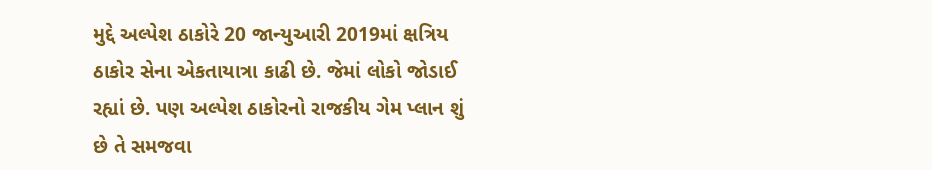મુદ્દે અલ્પેશ ઠાકોરે 20 જાન્યુઆરી 2019માં ક્ષત્રિય ઠાકોર સેના એકતાયાત્રા કાઢી છે. જેમાં લોકો જોડાઈ રહ્યાં છે. પણ અલ્પેશ ઠાકોરનો રાજકીય ગેમ પ્લાન શું છે તે સમજવા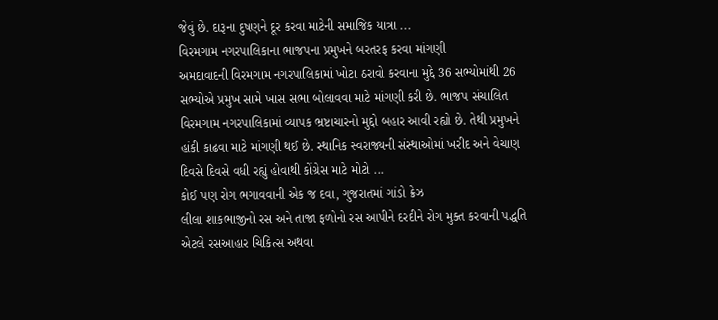જેવું છે. દારૂના દુષણને દૂર કરવા માટેની સમાજિક યાત્રા ...
વિરમગામ નગરપાલિકાના ભાજપના પ્રમુખને બરતરફ કરવા માંગણી
અમદાવાદની વિરમગામ નગરપાલિકામાં ખોટા ઠરાવો કરવાના મુદ્દે 36 સભ્યોમાંથી 26 સભ્યોએ પ્રમુખ સામે ખાસ સભા બોલાવવા માટે માંગણી કરી છે. ભાજપ સંચાલિત વિરમગામ નગરપાલિકામાં વ્યાપક ભ્રષ્ટાચારનો મુદ્દો બહાર આવી રહ્યો છે. તેથી પ્રમુખને હાંકી કાઢવા માટે માંગણી થઈ છે. સ્થાનિક સ્વરાજ્યની સંસ્થાઓમાં ખરીદ અને વેચાણ દિવસે દિવસે વધી રહ્યું હોવાથી કોંગ્રેસ માટે મોટો ...
કોઈ પણ રોગ ભગાવવાની એક જ દવા, ગુજરાતમાં ગાંડો ક્રેઝ
લીલા શાકભાજીનો રસ અને તાજા ફળોનો રસ આપીને દરદીને રોગ મુક્ત કરવાની પદ્ધતિ એટલે રસઆહાર ચિકિત્સ અથવા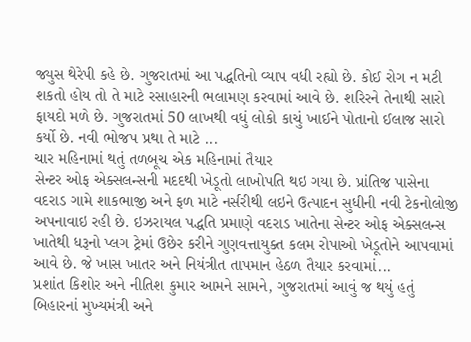જ્યુસ થેરેપી કહે છે. ગુજરાતમાં આ પદ્ધતિનો વ્યાપ વધી રહ્યો છે. કોઈ રોગ ન મટી શકતો હોય તો તે માટે રસાહારની ભલામણ કરવામાં આવે છે. શરિરને તેનાથી સારો ફાયદો મળે છે. ગુજરાતમાં 50 લાખથી વધું લોકો કાચું ખાઈને પોતાનો ઈલાજ સારો કર્યો છે. નવી ભોજપ પ્રથા તે માટે ...
ચાર મહિનામાં થતું તળબૂચ એક મહિનામાં તૈયાર
સેન્ટર ઓફ એક્સલન્સની મદદથી ખેડૂતો લાખોપતિ થઇ ગયા છે. પ્રાંતિજ પાસેના વદરાડ ગામે શાકભાજી અને ફળ માટે નર્સરીથી લઇને ઉત્પાદન સુધીની નવી ટેકનોલોજી અપનાવાઇ રહી છે. ઇઝરાયલ પદ્ધતિ પ્રમાણે વદરાડ ખાતેના સેન્ટર ઓફ એક્સલન્સ ખાતેથી ધરૂનો પ્લગ ટ્રેમાં ઉછેર કરીને ગુણવત્તાયુક્ત કલમ રોપાઓ ખેડૂતોને આપવામાં આવે છે. જે ખાસ ખાતર અને નિયંત્રીત તાપમાન હેઠળ તૈયાર કરવામાં...
પ્રશાંત કિશોર અને નીતિશ કુમાર આમને સામને, ગુજરાતમાં આવું જ થયું હતું
બિહારનાં મુખ્યમંત્રી અને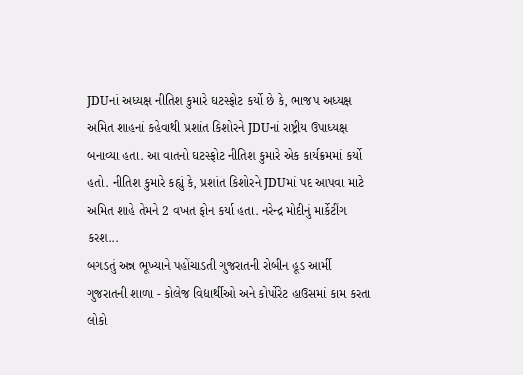JDUનાં અધ્યક્ષ નીતિશ કુમારે ઘટસ્ફોટ કર્યો છે કે, ભાજપ અધ્યક્ષ અમિત શાહનાં કહેવાથી પ્રશાંત કિશોરને JDUનાં રાષ્ટ્રીય ઉપાધ્યક્ષ બનાવ્યા હતા. આ વાતનો ઘટસ્ફોટ નીતિશ કુમારે એક કાર્યક્રમમાં કર્યો હતો. નીતિશ કુમારે કહ્યું કે, પ્રશાંત કિશોરને JDUમાં પદ આપવા માટે અમિત શાહે તેમને 2 વખત ફોન કર્યા હતા. નરેન્દ્ર મોદીનું માર્કેટીંગ કરશ...
બગડતું અન્ન ભૂખ્યાને પહોંચાડતી ગુજરાતની રોબીન હૂડ આર્મી
ગુજરાતની શાળા - કોલેજ વિદ્યાર્થીઓ અને કોર્પોરેટ હાઉસમાં કામ કરતા લોકો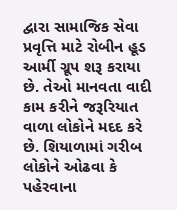દ્વારા સામાજિક સેવા પ્રવૃત્તિ માટે રોબીન હૂડ આર્મી ગ્રૂપ શરૂ કરાયા છે. તેઓ માનવતા વાદી કામ કરીને જરૂરિયાત વાળા લોકોને મદદ કરે છે. શિયાળામાં ગરીબ લોકોને ઓઢવા કે પહેરવાના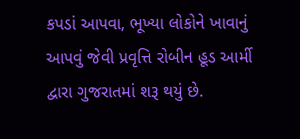કપડાં આપવા, ભૂખ્યા લોકોને ખાવાનું આપવું જેવી પ્રવૃત્તિ રોબીન હૂડ આર્મી દ્વારા ગુજરાતમાં શરૂ થયું છે.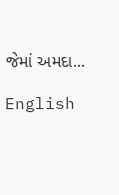જેમાં અમદા...

English